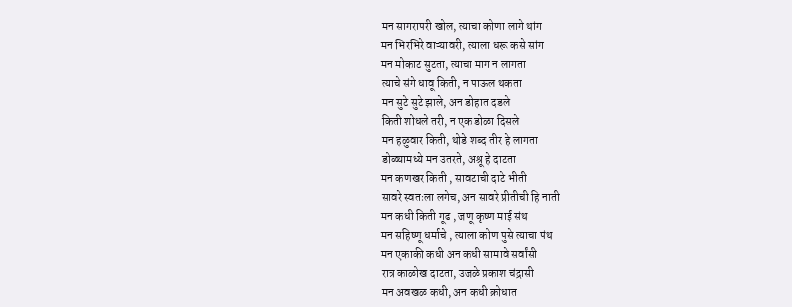मन सागरापरी खोल, त्याचा कोणा लागे थांग
मन भिरभिरे वाऱ्यावरी, त्याला धरू कसे सांग
मन मोकाट सुटता, त्याचा माग न लागता
त्याचे संगे धावू किती, न पाऊल थकता
मन सुटे सुटे झाले, अन डोहात दडले
किती शोधले तरी, न एक डोळा दिसले
मन हळुवार किती, थोडे शब्द तीर हे लागता
डोळ्यामध्ये मन उतरते, अश्रू हे दाटता
मन कणखर किती , सावटाची दाटे भीती
सावरे स्वतःला लगेच, अन सावरे प्रीतीची हि नाती
मन कधी किती गूढ , जणू कृष्ण माई संथ
मन सहिष्णू धर्माचे , त्याला कोण पुसे त्याचा पंथ
मन एकाकी कधी अन कधी सामावे सर्वांसी
रात्र काळोख दाटता, उजळे प्रकाश चंद्रासी
मन अवखळ कधी, अन कधी क्रोधात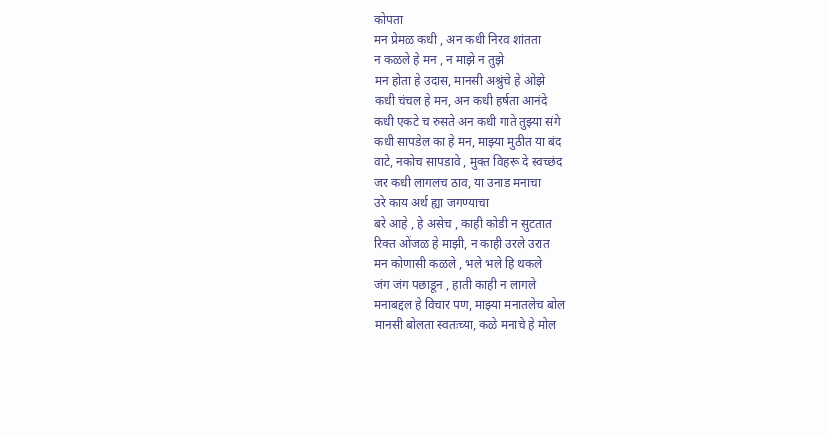कोपता
मन प्रेमळ कधी , अन कधी निरव शांतता
न कळले हे मन , न माझे न तुझे
मन होता हे उदास, मानसी अश्रुंचे हे ओझे
कधी चंचल हे मन, अन कधी हर्षता आनंदे
कधी एकटे च रुसते अन कधी गाते तुझ्या संगे
कधी सापडेल का हे मन, माझ्या मुठीत या बंद
वाटे, नकोच सापडावे , मुक्त विहरू दे स्वच्छंद
जर कधी लागलच ठाव, या उनाड मनाचा
उरे काय अर्थ ह्या जगण्याचा
बरे आहे , हे असेच , काही कोडी न सुटतात
रिक्त ओंजळ हे माझी, न काही उरले उरात
मन कोणासी कळले , भले भले हि थकले
जंग जंग पछाडून , हाती काही न लागले
मनाबद्दल हे विचार पण, माझ्या मनातलेच बोल
मानसी बोलता स्वतःच्या, कळे मनाचे हे मोल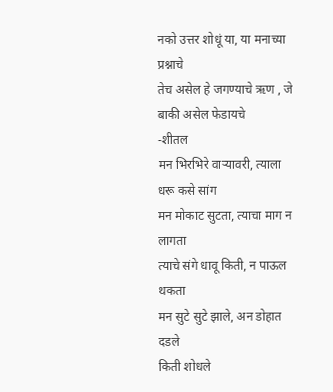नको उत्तर शोधूं या, या मनाच्या प्रश्नाचे
तेच असेल हे जगण्याचे ऋण , जे बाकी असेल फेडायचे
-शीतल
मन भिरभिरे वाऱ्यावरी, त्याला धरू कसे सांग
मन मोकाट सुटता, त्याचा माग न लागता
त्याचे संगे धावू किती, न पाऊल थकता
मन सुटे सुटे झाले, अन डोहात दडले
किती शोधले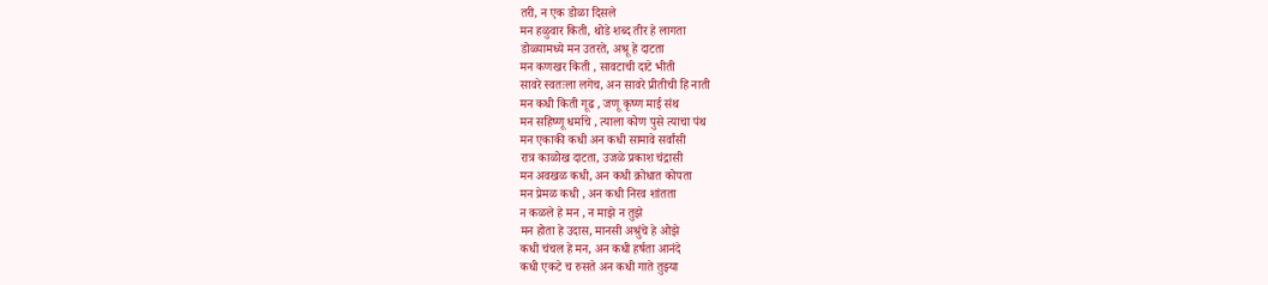तरी, न एक डोळा दिसले
मन हळुवार किती, थोडे शब्द तीर हे लागता
डोळ्यामध्ये मन उतरते, अश्रू हे दाटता
मन कणखर किती , सावटाची दाटे भीती
सावरे स्वतःला लगेच, अन सावरे प्रीतीची हि नाती
मन कधी किती गूढ , जणू कृष्ण माई संथ
मन सहिष्णू धर्माचे , त्याला कोण पुसे त्याचा पंथ
मन एकाकी कधी अन कधी सामावे सर्वांसी
रात्र काळोख दाटता, उजळे प्रकाश चंद्रासी
मन अवखळ कधी, अन कधी क्रोधात कोपता
मन प्रेमळ कधी , अन कधी निरव शांतता
न कळले हे मन , न माझे न तुझे
मन होता हे उदास, मानसी अश्रुंचे हे ओझे
कधी चंचल हे मन, अन कधी हर्षता आनंदे
कधी एकटे च रुसते अन कधी गाते तुझ्या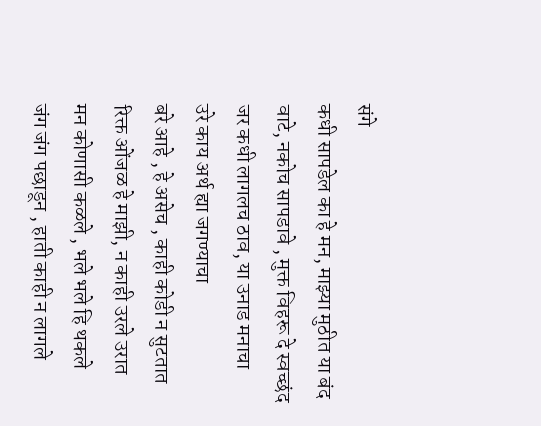संगे
कधी सापडेल का हे मन, माझ्या मुठीत या बंद
वाटे, नकोच सापडावे , मुक्त विहरू दे स्वच्छंद
जर कधी लागलच ठाव, या उनाड मनाचा
उरे काय अर्थ ह्या जगण्याचा
बरे आहे , हे असेच , काही कोडी न सुटतात
रिक्त ओंजळ हे माझी, न काही उरले उरात
मन कोणासी कळले , भले भले हि थकले
जंग जंग पछाडून , हाती काही न लागले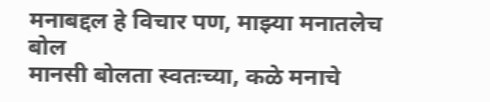मनाबद्दल हे विचार पण, माझ्या मनातलेच बोल
मानसी बोलता स्वतःच्या, कळे मनाचे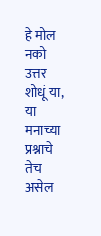हे मोल
नको उत्तर शोधूं या, या मनाच्या प्रश्नाचे
तेच असेल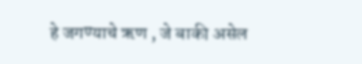हे जगण्याचे ऋण , जे बाकी असेल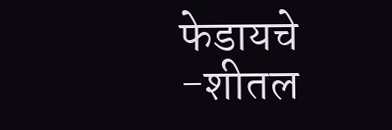फेडायचे
-शीतल